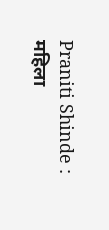Praniti Shinde : महिला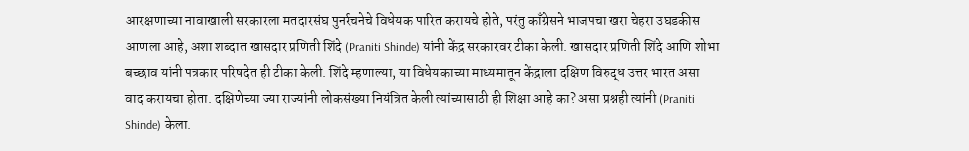आरक्षणाच्या नावाखाली सरकारला मतदारसंघ पुनर्रचनेचे विधेयक पारित करायचे होते, परंतु काँग्रेसने भाजपचा खरा चेहरा उघडकीस आणला आहे, अशा शब्दात खासदार प्रणिती शिंदे (Praniti Shinde) यांनी केंद्र सरकारवर टीका केली. खासदार प्रणिती शिंदे आणि शोभा बच्छाव यांनी पत्रकार परिषदेत ही टीका केली. शिंदे म्हणाल्या, या विधेयकाच्या माध्यमातून केंद्राला दक्षिण विरुद्ध उत्तर भारत असा वाद करायचा होता. दक्षिणेच्या ज्या राज्यांनी लोकसंख्या नियंत्रित केली त्यांच्यासाठी ही शिक्षा आहे का? असा प्रश्नही त्यांनी (Praniti Shinde) केला.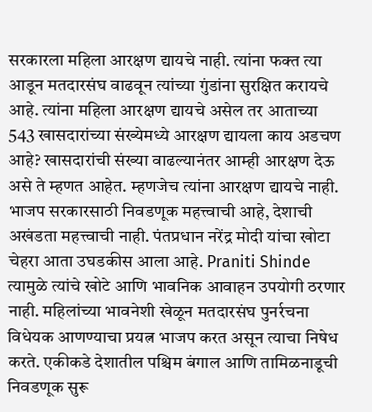सरकारला महिला आरक्षण द्यायचे नाही. त्यांना फक्त त्या आडून मतदारसंघ वाढवून त्यांच्या गुंडांना सुरक्षित करायचे आहे. त्यांना महिला आरक्षण द्यायचे असेल तर आताच्या 543 खासदारांच्या संख्येमध्ये आरक्षण द्यायला काय अडचण आहे? खासदारांची संख्या वाढल्यानंतर आम्ही आरक्षण देऊ असे ते म्हणत आहेत. म्हणजेच त्यांना आरक्षण द्यायचे नाही. भाजप सरकारसाठी निवडणूक महत्त्वाची आहे, देशाची अखंडता महत्त्वाची नाही. पंतप्रधान नरेंद्र मोदी यांचा खोटा चेहरा आता उघडकीस आला आहे. Praniti Shinde त्यामुळे त्यांचे खोटे आणि भावनिक आवाहन उपयोगी ठरणार नाही. महिलांच्या भावनेशी खेळून मतदारसंघ पुनर्रचना विधेयक आणण्याचा प्रयत्न भाजप करत असून त्याचा निषेध करते. एकीकडे देशातील पश्चिम बंगाल आणि तामिळनाडूची निवडणूक सुरू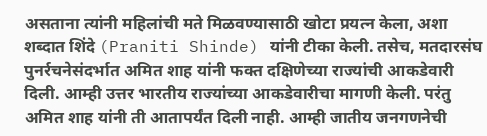असताना त्यांनी महिलांची मते मिळवण्यासाठी खोटा प्रयत्न केला, अशा शब्दात शिंदे (Praniti Shinde) यांनी टीका केली. तसेच, मतदारसंघ पुनर्रचनेसंदर्भात अमित शाह यांनी फक्त दक्षिणेच्या राज्यांची आकडेवारी दिली. आम्ही उत्तर भारतीय राज्यांच्या आकडेवारीचा मागणी केली. परंतु अमित शाह यांनी ती आतापर्यंत दिली नाही. आम्ही जातीय जनगणनेची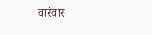वारंवार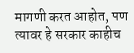मागणी करत आहोत, पण त्यावर हे सरकार काहीच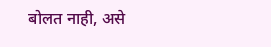बोलत नाही, असे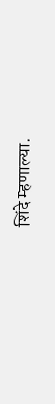शिंदे म्हणाल्या.